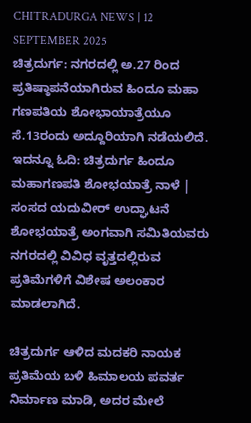CHITRADURGA NEWS | 12 SEPTEMBER 2025
ಚಿತ್ರದುರ್ಗ: ನಗರದಲ್ಲಿ ಅ.27 ರಿಂದ ಪ್ರತಿಷ್ಠಾಪನೆಯಾಗಿರುವ ಹಿಂದೂ ಮಹಾ ಗಣಪತಿಯ ಶೋಭಾಯಾತ್ರೆಯೂ ಸೆ.13ರಂದು ಅದ್ದೂರಿಯಾಗಿ ನಡೆಯಲಿದೆ.
ಇದನ್ನೂ ಓದಿ: ಚಿತ್ರದುರ್ಗ ಹಿಂದೂ ಮಹಾಗಣಪತಿ ಶೋಭಯಾತ್ರೆ ನಾಳೆ | ಸಂಸದ ಯದುವೀರ್ ಉದ್ಘಾಟನೆ
ಶೋಭಯಾತ್ರೆ ಅಂಗವಾಗಿ ಸಮಿತಿಯವರು ನಗರದಲ್ಲಿ ವಿವಿಧ ವೃತ್ತದಲ್ಲಿರುವ ಪ್ರತಿಮೆಗಳಿಗೆ ವಿಶೇಷ ಅಲಂಕಾರ ಮಾಡಲಾಗಿದೆ.

ಚಿತ್ರದುರ್ಗ ಆಳಿದ ಮದಕರಿ ನಾಯಕ ಪ್ರತಿಮೆಯ ಬಳಿ ಹಿಮಾಲಯ ಪವರ್ತ ನಿರ್ಮಾಣ ಮಾಡಿ, ಅದರ ಮೇಲೆ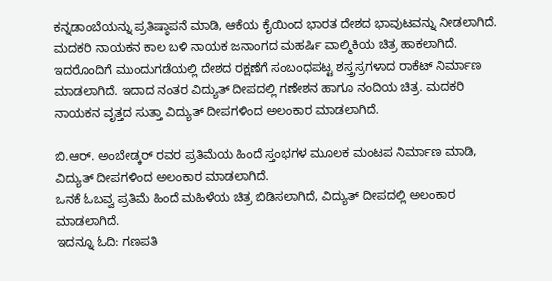ಕನ್ನಡಾಂಬೆಯನ್ನು ಪ್ರತಿಷ್ಠಾಪನೆ ಮಾಡಿ, ಆಕೆಯ ಕೈಯಿಂದ ಭಾರತ ದೇಶದ ಭಾವುಟವನ್ನು ನೀಡಲಾಗಿದೆ.
ಮದಕರಿ ನಾಯಕನ ಕಾಲ ಬಳಿ ನಾಯಕ ಜನಾಂಗದ ಮಹರ್ಷಿ ವಾಲ್ಮಿಕಿಯ ಚಿತ್ರ ಹಾಕಲಾಗಿದೆ. ಇದರೊಂದಿಗೆ ಮುಂದುಗಡೆಯಲ್ಲಿ ದೇಶದ ರಕ್ಷಣೆಗೆ ಸಂಬಂಧಪಟ್ಟ ಶಸ್ತ್ರಸ್ರಗಳಾದ ರಾಕೆಟ್ ನಿರ್ಮಾಣ ಮಾಡಲಾಗಿದೆ. ಇದಾದ ನಂತರ ವಿದ್ಯುತ್ ದೀಪದಲ್ಲಿ ಗಣೇಶನ ಹಾಗೂ ನಂದಿಯ ಚಿತ್ರ. ಮದಕರಿ ನಾಯಕನ ವೃತ್ತದ ಸುತ್ತಾ ವಿದ್ಯುತ್ ದೀಪಗಳಿಂದ ಅಲಂಕಾರ ಮಾಡಲಾಗಿದೆ.

ಬಿ.ಆರ್. ಅಂಬೇಡ್ಕರ್ ರವರ ಪ್ರತಿಮೆಯ ಹಿಂದೆ ಸ್ತಂಭಗಳ ಮೂಲಕ ಮಂಟಪ ನಿರ್ಮಾಣ ಮಾಡಿ, ವಿದ್ಯುತ್ ದೀಪಗಳಿಂದ ಅಲಂಕಾರ ಮಾಡಲಾಗಿದೆ.
ಒನಕೆ ಓಬವ್ವ ಪ್ರತಿಮೆ ಹಿಂದೆ ಮಹಿಳೆಯ ಚಿತ್ರ ಬಿಡಿಸಲಾಗಿದೆ, ವಿದ್ಯುತ್ ದೀಪದಲ್ಲಿ ಅಲಂಕಾರ ಮಾಡಲಾಗಿದೆ.
ಇದನ್ನೂ ಓದಿ: ಗಣಪತಿ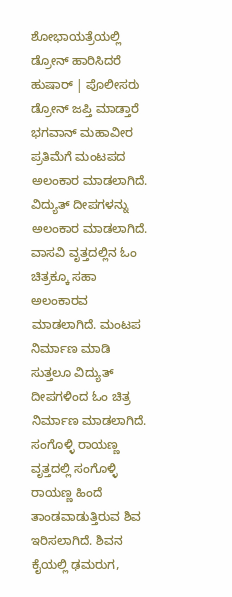ಶೋಭಾಯತ್ರೆಯಲ್ಲಿ ಡ್ರೋನ್ ಹಾರಿಸಿದರೆ ಹುಷಾರ್ | ಪೊಲೀಸರು ಡ್ರೋನ್ ಜಪ್ತಿ ಮಾಡ್ತಾರೆ
ಭಗವಾನ್ ಮಹಾವೀರ ಪ್ರತಿಮೆಗೆ ಮಂಟಪದ ಅಲಂಕಾರ ಮಾಡಲಾಗಿದೆ. ವಿದ್ಯುತ್ ದೀಪಗಳನ್ನು ಅಲಂಕಾರ ಮಾಡಲಾಗಿದೆ.
ವಾಸವಿ ವೃತ್ತದಲ್ಲಿನ ಓಂ ಚಿತ್ರಕ್ಕೂ ಸಹಾ ಅಲಂಕಾರವ ಮಾಡಲಾಗಿದೆ. ಮಂಟಪ ನಿರ್ಮಾಣ ಮಾಡಿ ಸುತ್ತಲೂ ವಿದ್ಯುತ್ ದೀಪಗಳಿಂದ ಓಂ ಚಿತ್ರ ನಿರ್ಮಾಣ ಮಾಡಲಾಗಿದೆ.
ಸಂಗೊಳ್ಳಿ ರಾಯಣ್ಣ ವೃತ್ತದಲ್ಲಿ ಸಂಗೊಳ್ಳಿ ರಾಯಣ್ಣ ಹಿಂದೆ ತಾಂಡವಾಡುತ್ತಿರುವ ಶಿವ ಇರಿಸಲಾಗಿದೆ. ಶಿವನ ಕೈಯಲ್ಲಿ ಢಮರುಗ,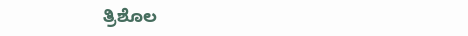ತ್ರಿಶೊಲ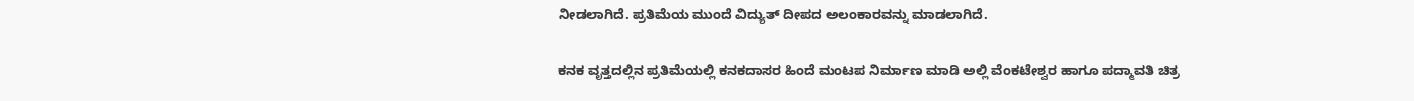ನೀಡಲಾಗಿದೆ. ಪ್ರತಿಮೆಯ ಮುಂದೆ ವಿದ್ಯುತ್ ದೀಪದ ಅಲಂಕಾರವನ್ನು ಮಾಡಲಾಗಿದೆ.

ಕನಕ ವೃತ್ತದಲ್ಲಿನ ಪ್ರತಿಮೆಯಲ್ಲಿ ಕನಕದಾಸರ ಹಿಂದೆ ಮಂಟಪ ನಿರ್ಮಾಣ ಮಾಡಿ ಅಲ್ಲಿ ವೆಂಕಟೇಶ್ವರ ಹಾಗೂ ಪದ್ಮಾವತಿ ಚಿತ್ರ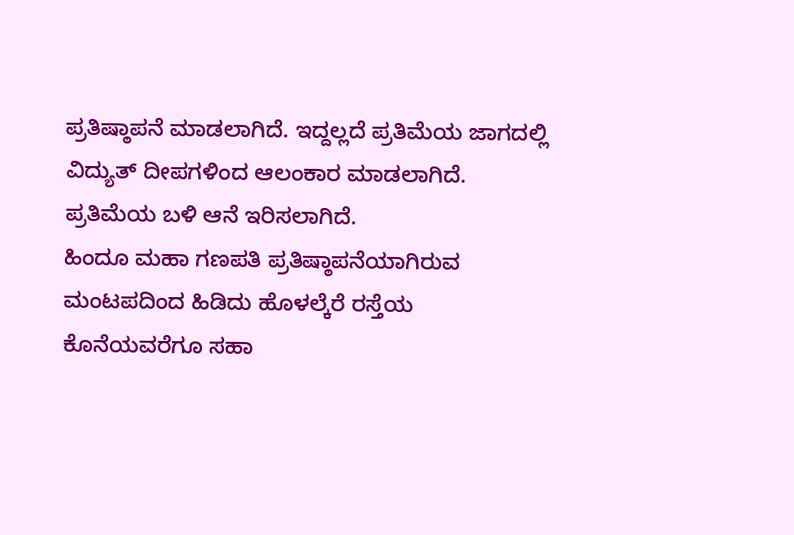ಪ್ರತಿಷ್ಠಾಪನೆ ಮಾಡಲಾಗಿದೆ. ಇದ್ದಲ್ಲದೆ ಪ್ರತಿಮೆಯ ಜಾಗದಲ್ಲಿ ವಿದ್ಯುತ್ ದೀಪಗಳಿಂದ ಆಲಂಕಾರ ಮಾಡಲಾಗಿದೆ. ಪ್ರತಿಮೆಯ ಬಳಿ ಆನೆ ಇರಿಸಲಾಗಿದೆ.
ಹಿಂದೂ ಮಹಾ ಗಣಪತಿ ಪ್ರತಿಷ್ಠಾಪನೆಯಾಗಿರುವ ಮಂಟಪದಿಂದ ಹಿಡಿದು ಹೊಳಲ್ಕೆರೆ ರಸ್ತೆಯ ಕೊನೆಯವರೆಗೂ ಸಹಾ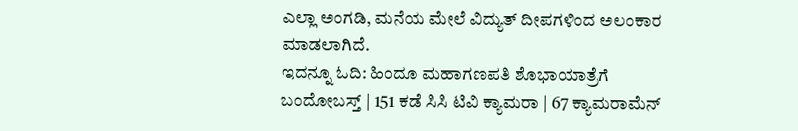ಎಲ್ಲಾ ಅಂಗಡಿ, ಮನೆಯ ಮೇಲೆ ವಿದ್ಯುತ್ ದೀಪಗಳಿಂದ ಅಲಂಕಾರ ಮಾಡಲಾಗಿದೆ.
ಇದನ್ನೂ ಓದಿ: ಹಿಂದೂ ಮಹಾಗಣಪತಿ ಶೊಭಾಯಾತ್ರೆಗೆ ಬಂದೋಬಸ್ತ್ | 151 ಕಡೆ ಸಿಸಿ ಟಿವಿ ಕ್ಯಾಮರಾ | 67 ಕ್ಯಾಮರಾಮೆನ್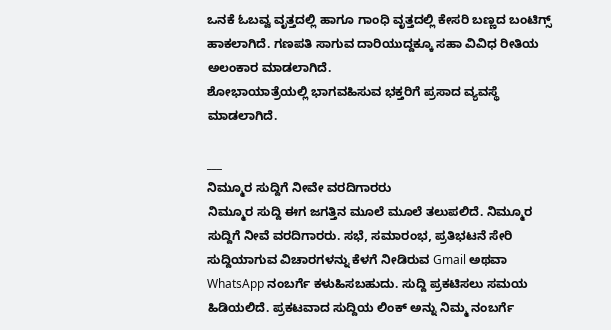ಒನಕೆ ಓಬವ್ವ ವೃತ್ತದಲ್ಲಿ ಹಾಗೂ ಗಾಂಧಿ ವೃತ್ತದಲ್ಲಿ ಕೇಸರಿ ಬಣ್ಣದ ಬಂಟಿಗ್ಸ್ ಹಾಕಲಾಗಿದೆ. ಗಣಪತಿ ಸಾಗುವ ದಾರಿಯುದ್ದಕ್ಕೂ ಸಹಾ ವಿವಿಧ ರೀತಿಯ ಅಲಂಕಾರ ಮಾಡಲಾಗಿದೆ.
ಶೋಭಾಯಾತ್ರೆಯಲ್ಲಿ ಭಾಗವಹಿಸುವ ಭಕ್ತರಿಗೆ ಪ್ರಸಾದ ವ್ಯವಸ್ಥೆ ಮಾಡಲಾಗಿದೆ.

___
ನಿಮ್ಮೂರ ಸುದ್ದಿಗೆ ನೀವೇ ವರದಿಗಾರರು
ನಿಮ್ಮೂರ ಸುದ್ದಿ ಈಗ ಜಗತ್ತಿನ ಮೂಲೆ ಮೂಲೆ ತಲುಪಲಿದೆ. ನಿಮ್ಮೂರ ಸುದ್ದಿಗೆ ನೀವೆ ವರದಿಗಾರರು. ಸಭೆ, ಸಮಾರಂಭ, ಪ್ರತಿಭಟನೆ ಸೇರಿ ಸುದ್ದಿಯಾಗುವ ವಿಚಾರಗಳನ್ನು ಕೆಳಗೆ ನೀಡಿರುವ Gmail ಅಥವಾ WhatsApp ನಂಬರ್ಗೆ ಕಳುಹಿಸಬಹುದು. ಸುದ್ದಿ ಪ್ರಕಟಿಸಲು ಸಮಯ ಹಿಡಿಯಲಿದೆ. ಪ್ರಕಟವಾದ ಸುದ್ದಿಯ ಲಿಂಕ್ ಅನ್ನು ನಿಮ್ಮ ನಂಬರ್ಗೆ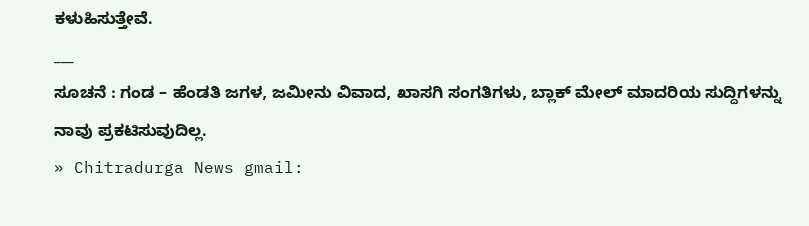ಕಳುಹಿಸುತ್ತೇವೆ.
___
ಸೂಚನೆ : ಗಂಡ – ಹೆಂಡತಿ ಜಗಳ, ಜಮೀನು ವಿವಾದ, ಖಾಸಗಿ ಸಂಗತಿಗಳು, ಬ್ಲಾಕ್ ಮೇಲ್ ಮಾದರಿಯ ಸುದ್ದಿಗಳನ್ನು ನಾವು ಪ್ರಕಟಿಸುವುದಿಲ್ಲ.
» Chitradurga News gmail: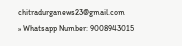chitradurganews23@gmail.com
» Whatsapp Number: 9008943015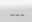___